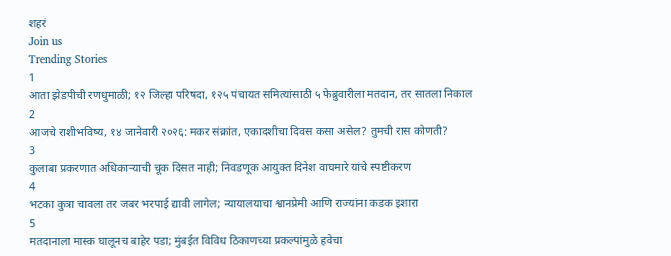शहरं
Join us
Trending Stories
1
आता झेडपीची रणधुमाळी; १२ जिल्हा परिषदा, १२५ पंचायत समित्यांसाठी ५ फेब्रुवारीला मतदान, तर सातला निकाल
2
आजचे राशीभविष्य, १४ जानेवारी २०२६: मकर संक्रांत, एकादशीचा दिवस कसा असेल? तुमची रास कोणती?
3
कुलाबा प्रकरणात अधिकाऱ्याची चूक दिसत नाही; निवडणूक आयुक्त दिनेश वाघमारे यांचे स्पष्टीकरण
4
भटका कुत्रा चावला तर जबर भरपाई द्यावी लागेल; न्यायालयाचा श्वानप्रेमी आणि राज्यांना कडक इशारा
5
मतदानाला मास्क घालूनच बाहेर पडा; मुंबईत विविध ठिकाणच्या प्रकल्पांमुळे हवेचा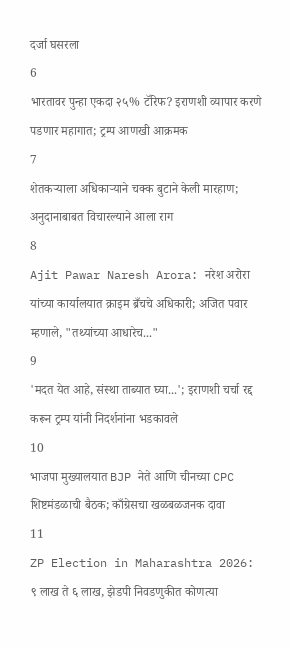दर्जा घसरला
6
भारतावर पुन्हा एकदा २५% टॅरिफ? इराणशी व्यापार करणे पडणार महागात; ट्रम्प आणखी आक्रमक
7
शेतकऱ्याला अधिकाऱ्याने चक्क बुटाने केली मारहाण; अनुदानाबाबत विचारल्याने आला राग
8
Ajit Pawar Naresh Arora: नरेश अरोरा यांच्या कार्यालयात क्राइम ब्रँचचे अधिकारी; अजित पवार म्हणाले, "तथ्यांच्या आधारेच..."
9
'मदत येत आहे, संस्था ताब्यात घ्या...'; इराणशी चर्चा रद्द करून ट्रम्प यांनी निदर्शनांना भडकावले
10
भाजपा मुख्यालयात BJP नेते आणि चीनच्या CPC शिष्टमंडळाची बैठक; काँग्रेसचा खळबळजनक दावा
11
ZP Election in Maharashtra 2026: ९ लाख ते ६ लाख, झेडपी निवडणुकीत कोणत्या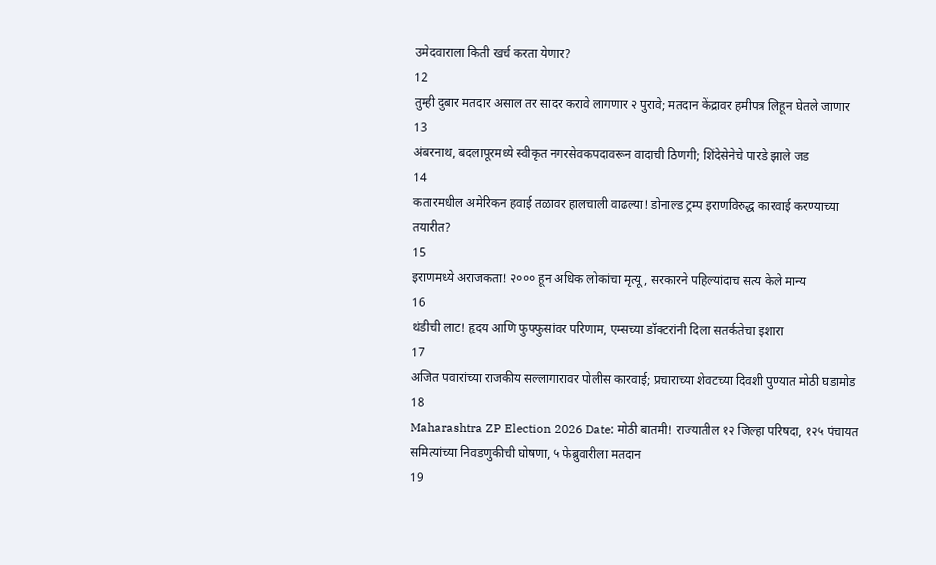उमेदवाराला किती खर्च करता येणार?
12
तुम्ही दुबार मतदार असाल तर सादर करावे लागणार २ पुरावे; मतदान केंद्रावर हमीपत्र लिहून घेतले जाणार
13
अंबरनाथ, बदलापूरमध्ये स्वीकृत नगरसेवकपदावरून वादाची ठिणगी; शिंदेसेनेचे पारडे झाले जड
14
कतारमधील अमेरिकन हवाई तळावर हालचाली वाढल्या! डोनाल्ड ट्रम्प इराणविरुद्ध कारवाई करण्याच्या तयारीत?
15
इराणमध्ये अराजकता! २००० हून अधिक लोकांचा मृत्यू, सरकारने पहिल्यांदाच सत्य केले मान्य
16
थंडीची लाट! हृदय आणि फुफ्फुसांवर परिणाम, एम्सच्या डॉक्टरांनी दिला सतर्कतेचा इशारा
17
अजित पवारांच्या राजकीय सल्लागारावर पोलीस कारवाई; प्रचाराच्या शेवटच्या दिवशी पुण्यात मोठी घडामोड
18
Maharashtra ZP Election 2026 Date: मोठी बातमी! राज्यातील १२ जिल्हा परिषदा, १२५ पंचायत समित्यांच्या निवडणुकीची घोषणा, ५ फेब्रुवारीला मतदान
19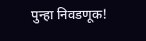पुन्हा निवडणूक!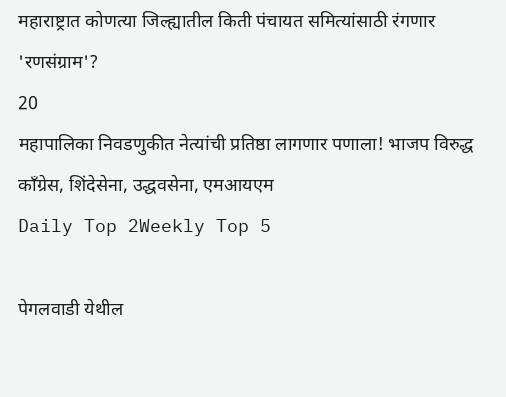महाराष्ट्रात कोणत्या जिल्ह्यातील किती पंचायत समित्यांसाठी रंगणार 'रणसंग्राम'?
20
महापालिका निवडणुकीत नेत्यांची प्रतिष्ठा लागणार पणाला! भाजप विरुद्ध काँग्रेस, शिंदेसेना, उद्धवसेना, एमआयएम
Daily Top 2Weekly Top 5

पेगलवाडी येथील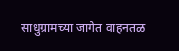साधुग्रामच्या जागेत वाहनतळ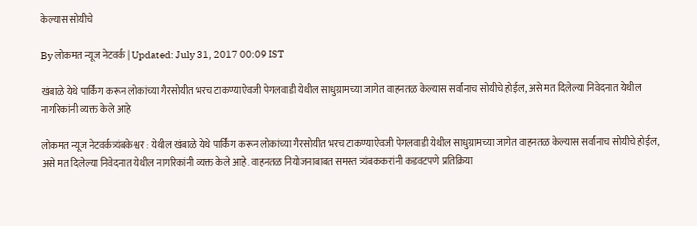केल्यास सोयीचे

By लोकमत न्यूज नेटवर्क | Updated: July 31, 2017 00:09 IST

खंबाळे येथे पार्किंग करून लोकांच्या गैरसोयीत भरच टाकण्याऐवजी पेगलवाडी येथील साधुग्रामच्या जागेत वाहनतळ केल्यास सर्वांनाच सोयीचे होईल, असे मत दिलेल्या निवेदनात येथील नागरिकांनी व्यक्त केले आहे

लोकमत न्यूज नेटवर्कत्र्यंबकेश्वर : येथील खंबाळे येथे पार्किंग करून लोकांच्या गैरसोयीत भरच टाकण्याऐवजी पेगलवाडी येथील साधुग्रामच्या जागेत वाहनतळ केल्यास सर्वांनाच सोयीचे होईल, असे मत दिलेल्या निवेदनात येथील नागरिकांनी व्यक्त केले आहे. वाहनतळ नियोजनाबाबत समस्त त्र्यंबककरांनी कडवटपणे प्रतिक्रिया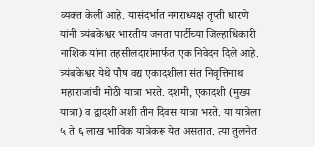व्यक्त केली आहे. यासंदर्भात नगराध्यक्ष तृप्ती धारणे यांनी त्र्यंबकेश्वर भारतीय जनता पार्टीच्या जिल्हाधिकारी नाशिक यांना तहसीलदारांमार्फत एक निवेदन दिले आहे. त्र्यंबकेश्वर येथे पौष वद्य एकादशीला संत निवृत्तिनाथ महाराजांची मोठी यात्रा भरते. दशमी, एकादशी (मुख्य यात्रा) व द्वादशी अशी तीन दिवस यात्रा भरते. या यात्रेला ५ ते ६ लाख भाविक यात्रेकरू येत असतात. त्या तुलनेत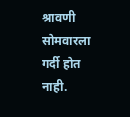श्रावणी सोमवारला गर्दी होत नाही.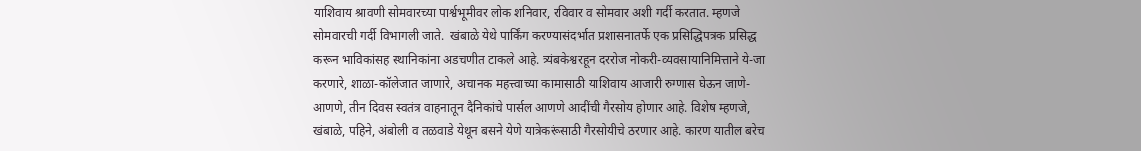याशिवाय श्रावणी सोमवारच्या पार्श्वभूमीवर लोक शनिवार, रविवार व सोमवार अशी गर्दी करतात. म्हणजे सोमवारची गर्दी विभागली जाते.  खंबाळे येथे पार्किंग करण्यासंदर्भात प्रशासनातर्फे एक प्रसिद्धिपत्रक प्रसिद्ध करून भाविकांसह स्थानिकांना अडचणीत टाकले आहे. त्र्यंबकेश्वरहून दररोज नोकरी-व्यवसायानिमित्ताने ये-जा करणारे, शाळा-कॉलेजात जाणारे, अचानक महत्त्वाच्या कामासाठी याशिवाय आजारी रुग्णास घेऊन जाणे-आणणे, तीन दिवस स्वतंत्र वाहनातून दैनिकांचे पार्सल आणणे आदींची गैरसोय होणार आहे. विशेष म्हणजे, खंबाळे, पहिने, अंबोली व तळवाडे येथून बसने येणे यात्रेकरूंसाठी गैरसोयीचे ठरणार आहे. कारण यातील बरेच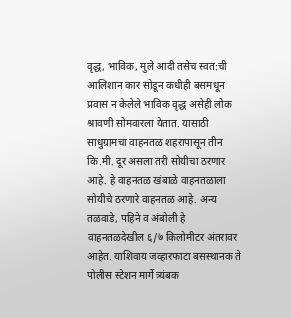वृद्ध, भाविक, मुले आदी तसेच स्वत:ची आलिशान कार सोडून कधीही बसमधून प्रवास न केलेले भाविक वृद्ध असेही लोक श्रावणी सोमवारला येतात. यासाठी साधुग्रामचा वाहनतळ शहरापासून तीन कि.मी. दूर असला तरी सोयीचा ठरणार आहे. हे वाहनतळ खंबाळे वाहनतळाला सोयीचे ठरणारे वाहनतळ आहे. अन्य तळवाडे, पहिने व अंबोली हे वाहनतळदेखील ६/७ किलोमीटर अंतरावर आहेत. याशिवाय जव्हारफाटा बसस्थानक ते पोलीस स्टेशन मार्गे त्र्यंबक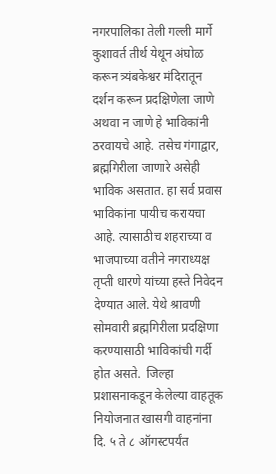नगरपालिका तेली गल्ली मार्गे कुशावर्त तीर्थ येथून अंघोळ करून त्र्यंबकेश्वर मंदिरातून दर्शन करून प्रदक्षिणेला जाणे अथवा न जाणे हे भाविकांनी ठरवायचे आहे. तसेच गंगाद्वार, ब्रह्मगिरीला जाणारे असेही भाविक असतात. हा सर्व प्रवास भाविकांना पायीच करायचा आहे. त्यासाठीच शहराच्या व भाजपाच्या वतीने नगराध्यक्ष तृप्ती धारणे यांच्या हस्ते निवेदन देण्यात आले. येथे श्रावणी सोमवारी ब्रह्मगिरीला प्रदक्षिणा करण्यासाठी भाविकांची गर्दी होत असते.  जिल्हा प्रशासनाकडून केलेल्या वाहतूक नियोजनात खासगी वाहनांना दि. ५ ते ८ ऑगस्टपर्यंत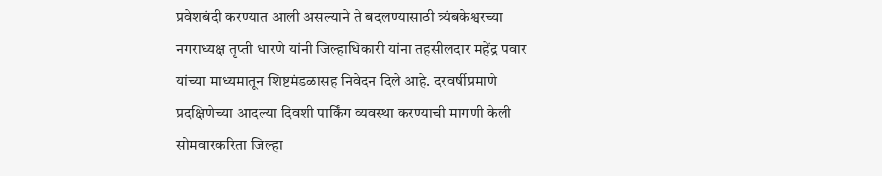प्रवेशबंदी करण्यात आली असल्याने ते बदलण्यासाठी त्र्यंबकेश्वरच्या नगराध्यक्ष तृप्ती धारणे यांनी जिल्हाधिकारी यांना तहसीलदार महेंद्र पवार यांच्या माध्यमातून शिष्टमंडळासह निवेदन दिले आहे. दरवर्षीप्रमाणे प्रदक्षिणेच्या आदल्या दिवशी पार्किंग व्यवस्था करण्याची मागणी केली सोमवारकरिता जिल्हा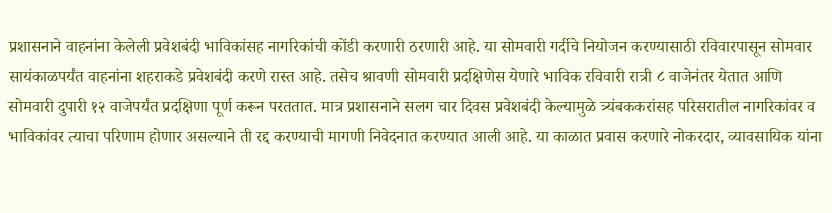प्रशासनाने वाहनांना केलेली प्रवेशबंदी भाविकांसह नागरिकांची कोंडी करणारी ठरणारी आहे. या सोमवारी गर्दीचे नियोजन करण्यासाठी रविवारपासून सोमवार सायंकाळपर्यंत वाहनांना शहराकडे प्रवेशबंदी करणे रास्त आहे. तसेच श्रावणी सोमवारी प्रदक्षिणेस येणारे भाविक रविवारी रात्री ८ वाजेनंतर येतात आणि सोमवारी दुपारी १२ वाजेपर्यंत प्रदक्षिणा पूर्ण करून परततात. मात्र प्रशासनाने सलग चार दिवस प्रवेशबंदी केल्यामुळे त्र्यंबककरांसह परिसरातील नागरिकांवर व भाविकांवर त्याचा परिणाम होणार असल्याने ती रद्द करण्याची मागणी निवेदनात करण्यात आली आहे. या काळात प्रवास करणारे नोकरदार, व्यावसायिक यांना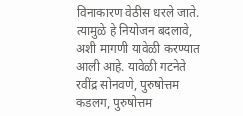विनाकारण वेठीस धरले जाते. त्यामुळे हे नियोजन बदलावे, अशी मागणी यावेळी करण्यात आली आहे. यावेळी गटनेते रवींद्र सोनवणे, पुरुषोत्तम कडलग, पुरुषोत्तम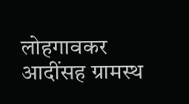लोहगावकर आदींसह ग्रामस्थ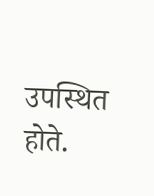उपस्थित होते.